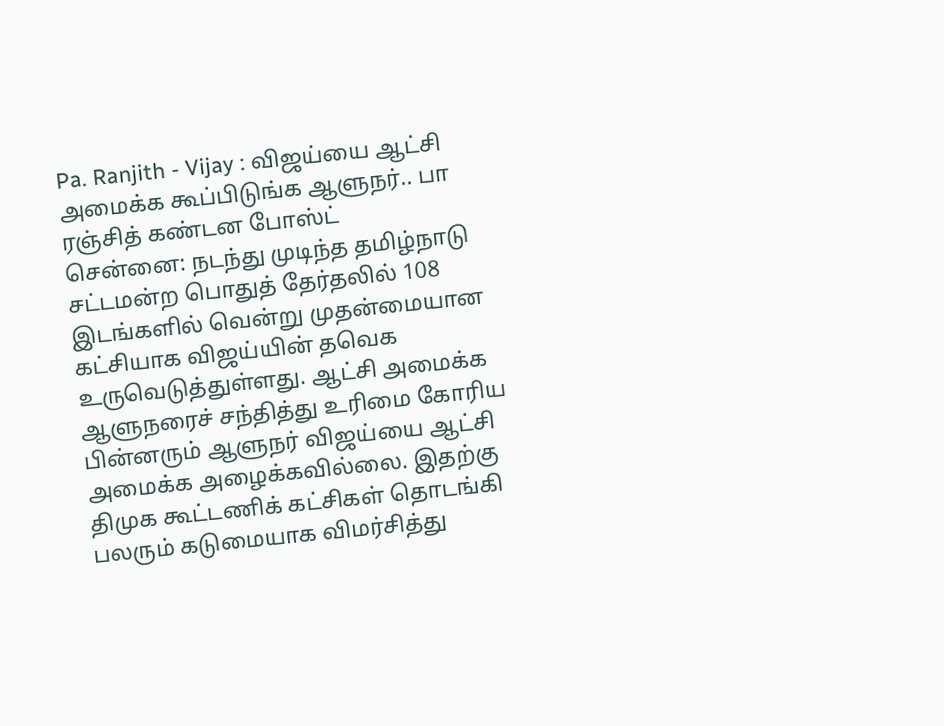Pa. Ranjith - Vijay : விஜய்யை ஆட்சி அமைக்க கூப்பிடுங்க ஆளுநர்.. பா ரஞ்சித் கண்டன போஸ்ட்
சென்னை: நடந்து முடிந்த தமிழ்நாடு சட்டமன்ற பொதுத் தேர்தலில் 108 இடங்களில் வென்று முதன்மையான கட்சியாக விஜய்யின் தவெக உருவெடுத்துள்ளது. ஆட்சி அமைக்க ஆளுநரைச் சந்தித்து உரிமை கோரிய பின்னரும் ஆளுநர் விஜய்யை ஆட்சி அமைக்க அழைக்கவில்லை. இதற்கு திமுக கூட்டணிக் கட்சிகள் தொடங்கி பலரும் கடுமையாக விமர்சித்து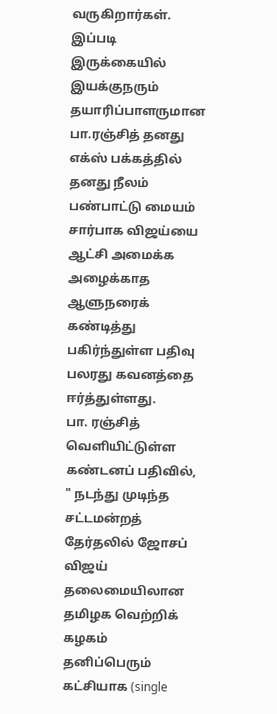வருகிறார்கள். இப்படி இருக்கையில் இயக்குநரும் தயாரிப்பாளருமான பா.ரஞ்சித் தனது எக்ஸ் பக்கத்தில் தனது நீலம் பண்பாட்டு மையம் சார்பாக விஜய்யை ஆட்சி அமைக்க அழைக்காத ஆளுநரைக் கண்டித்து பகிர்ந்துள்ள பதிவு பலரது கவனத்தை ஈர்த்துள்ளது.
பா. ரஞ்சித் வெளியிட்டுள்ள கண்டனப் பதிவில், " நடந்து முடிந்த சட்டமன்றத் தேர்தலில் ஜோசப் விஜய் தலைமையிலான தமிழக வெற்றிக் கழகம் தனிப்பெரும் கட்சியாக (single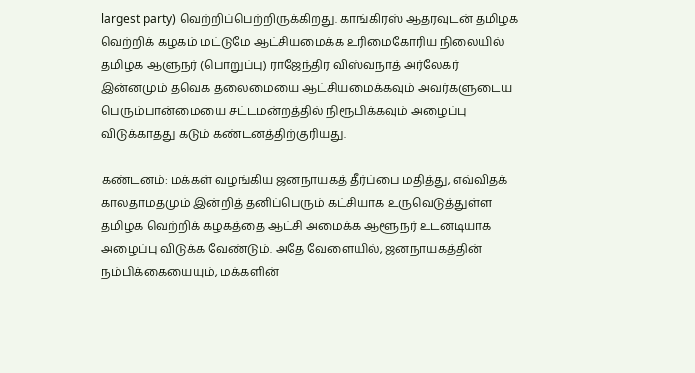largest party) வெற்றிப்பெற்றிருக்கிறது. காங்கிரஸ் ஆதரவுடன் தமிழக வெற்றிக் கழகம் மட்டுமே ஆட்சியமைக்க உரிமைகோரிய நிலையில் தமிழக ஆளுநர் (பொறுப்பு) ராஜேந்திர விஸ்வநாத் அர்லேகர் இன்னமும் தவெக தலைமையை ஆட்சியமைக்கவும் அவர்களுடைய பெரும்பான்மையை சட்டமன்றத்தில் நிரூபிக்கவும் அழைப்பு விடுக்காதது கடும் கண்டனத்திற்குரியது.

கண்டனம்: மக்கள் வழங்கிய ஜனநாயகத் தீர்ப்பை மதித்து, எவ்விதக் காலதாமதமும் இன்றித் தனிப்பெரும் கட்சியாக உருவெடுத்துள்ள தமிழக வெற்றிக் கழகத்தை ஆட்சி அமைக்க ஆளூநர் உடனடியாக அழைப்பு விடுக்க வேண்டும். அதே வேளையில், ஜனநாயகத்தின் நம்பிக்கையையும், மக்களின்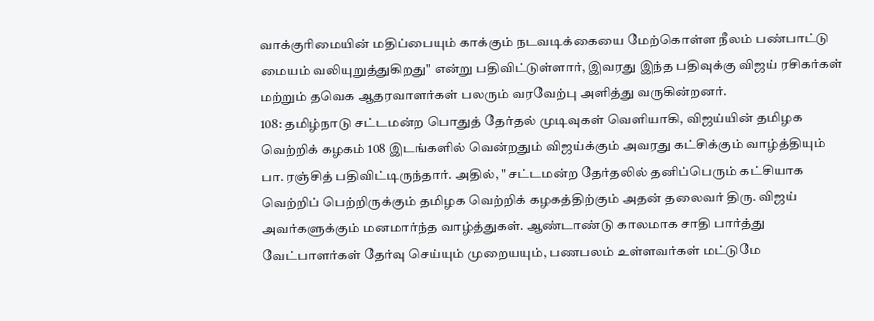வாக்குரிமையின் மதிப்பையும் காக்கும் நடவடிக்கையை மேற்கொள்ள நீலம் பண்பாட்டு மையம் வலியுறுத்துகிறது" என்று பதிவிட்டுள்ளார், இவரது இந்த பதிவுக்கு விஜய் ரசிகர்கள் மற்றும் தவெக ஆதரவாளர்கள் பலரும் வரவேற்பு அளித்து வருகின்றனர்.
108: தமிழ்நாடு சட்டமன்ற பொதுத் தேர்தல் முடிவுகள் வெளியாகி, விஜய்யின் தமிழக வெற்றிக் கழகம் 108 இடங்களில் வென்றதும் விஜய்க்கும் அவரது கட்சிக்கும் வாழ்த்தியும் பா. ரஞ்சித் பதிவிட்டிருந்தார். அதில், " சட்டமன்ற தேர்தலில் தனிப்பெரும் கட்சியாக வெற்றிப் பெற்றிருக்கும் தமிழக வெற்றிக் கழகத்திற்கும் அதன் தலைவர் திரு. விஜய் அவர்களுக்கும் மனமார்ந்த வாழ்த்துகள். ஆண்டாண்டு காலமாக சாதி பார்த்து வேட்பாளர்கள் தேர்வு செய்யும் முறையயும், பணபலம் உள்ளவர்கள் மட்டுமே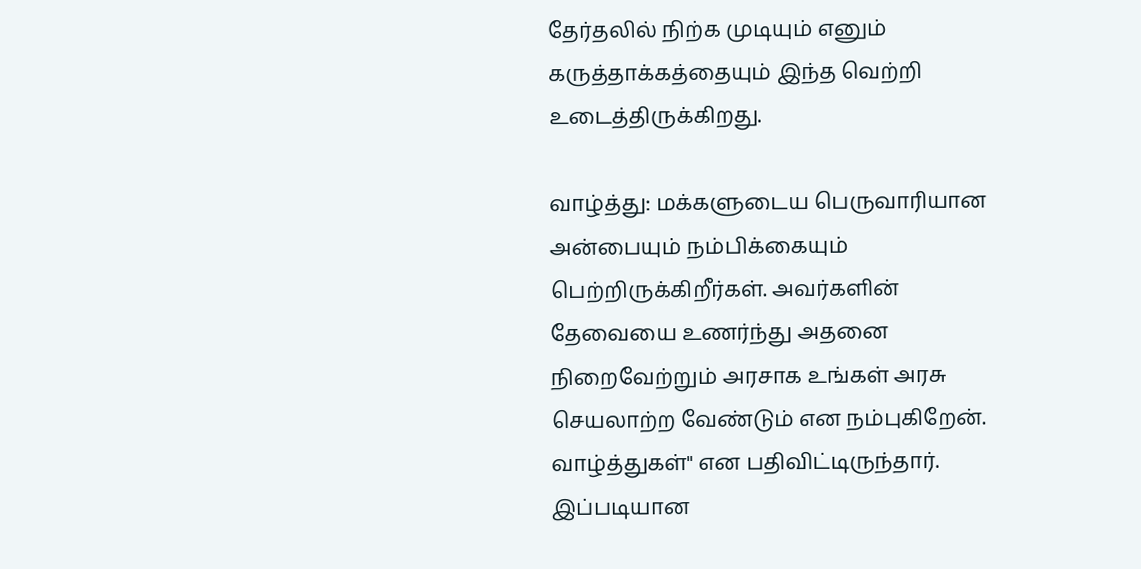தேர்தலில் நிற்க முடியும் எனும் கருத்தாக்கத்தையும் இந்த வெற்றி உடைத்திருக்கிறது.

வாழ்த்து: மக்களுடைய பெருவாரியான அன்பையும் நம்பிக்கையும் பெற்றிருக்கிறீர்கள். அவர்களின் தேவையை உணர்ந்து அதனை நிறைவேற்றும் அரசாக உங்கள் அரசு செயலாற்ற வேண்டும் என நம்புகிறேன். வாழ்த்துகள்" என பதிவிட்டிருந்தார். இப்படியான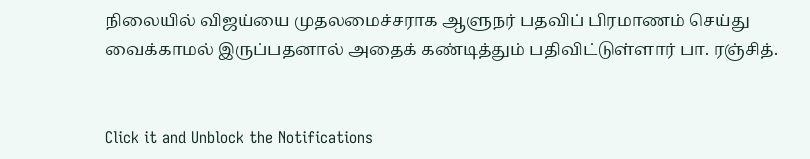நிலையில் விஜய்யை முதலமைச்சராக ஆளுநர் பதவிப் பிரமாணம் செய்து வைக்காமல் இருப்பதனால் அதைக் கண்டித்தும் பதிவிட்டுள்ளார் பா. ரஞ்சித்.


Click it and Unblock the Notifications